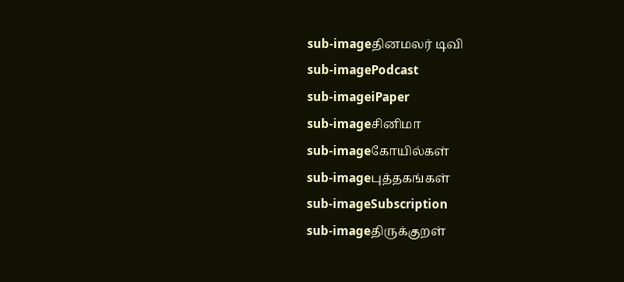sub-imageதினமலர் டிவி
sub-imagePodcast
sub-imageiPaper
sub-imageசினிமா
sub-imageகோயில்கள்
sub-imageபுத்தகங்கள்
sub-imageSubscription
sub-imageதிருக்குறள்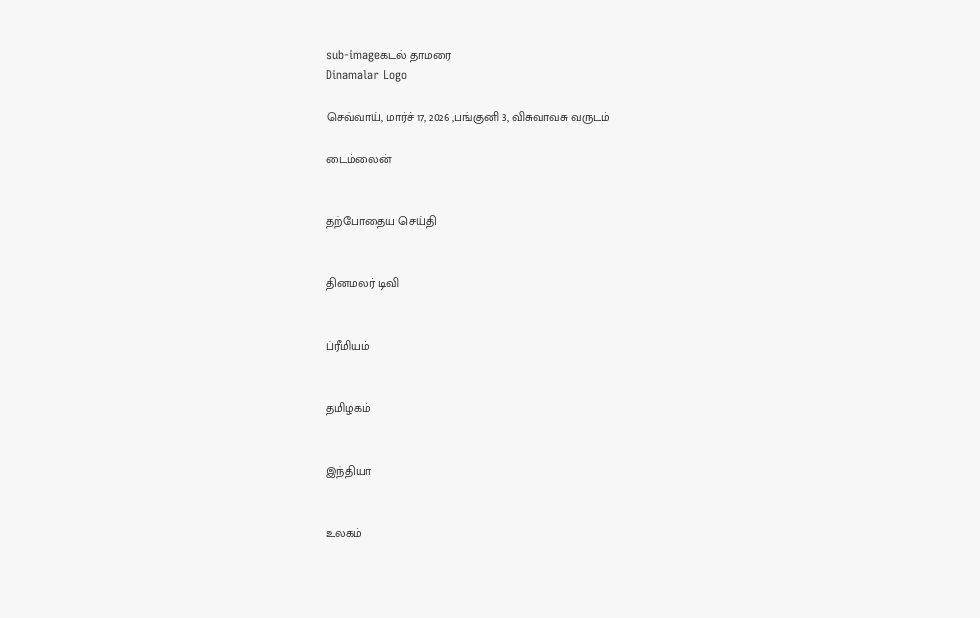sub-imageகடல் தாமரை
Dinamalar Logo

செவ்வாய், மார்ச் 17, 2026 ,பங்குனி 3, விசுவாவசு வருடம்

டைம்லைன்


தற்போதைய செய்தி


தினமலர் டிவி


ப்ரீமியம்


தமிழகம்


இந்தியா


உலகம்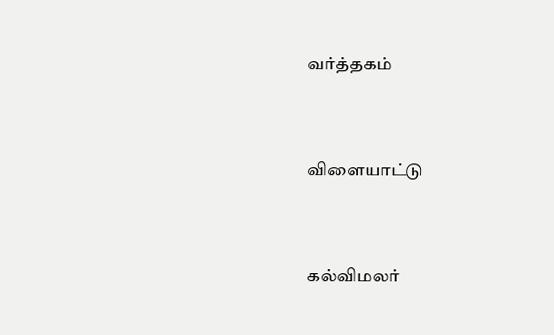வர்த்தகம்


விளையாட்டு


கல்விமலர்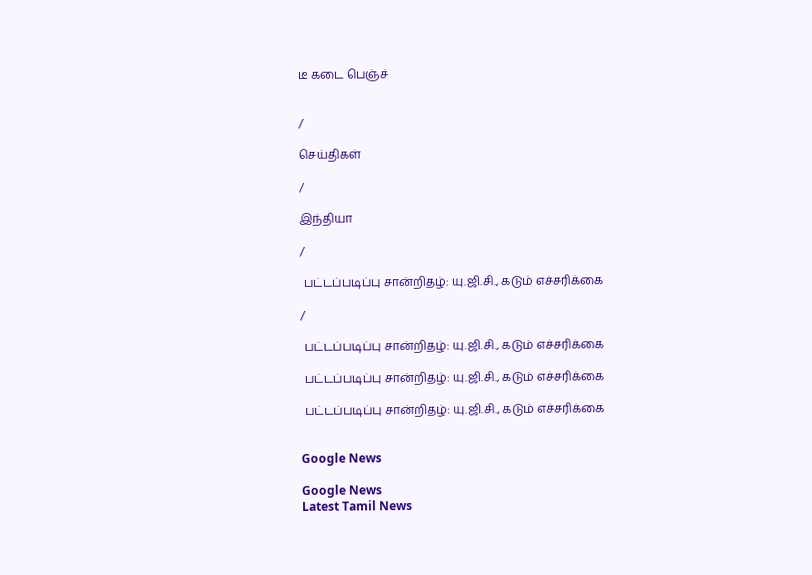டீ கடை பெஞ்ச்


/

செய்திகள்

/

இந்தியா

/

 பட்டப்படிப்பு சான்றிதழ்: யு.ஜி.சி., கடும் எச்சரிக்கை

/

 பட்டப்படிப்பு சான்றிதழ்: யு.ஜி.சி., கடும் எச்சரிக்கை

 பட்டப்படிப்பு சான்றிதழ்: யு.ஜி.சி., கடும் எச்சரிக்கை

 பட்டப்படிப்பு சான்றிதழ்: யு.ஜி.சி., கடும் எச்சரிக்கை


Google News

Google News
Latest Tamil News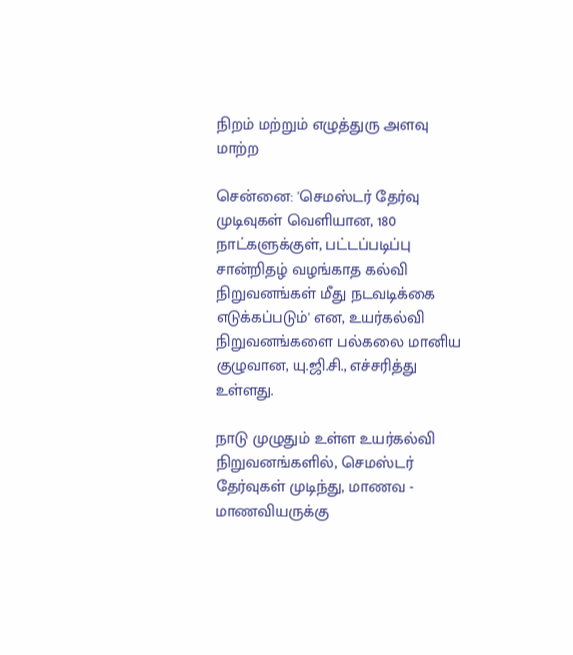நிறம் மற்றும் எழுத்துரு அளவு மாற்ற

சென்னை: 'செமஸ்டர் தேர்வு முடிவுகள் வெளியான, 180 நாட்களுக்குள், பட்டப்படிப்பு சான்றிதழ் வழங்காத கல்வி நிறுவனங்கள் மீது நடவடிக்கை எடுக்கப்படும்' என, உயர்கல்வி நிறுவனங்களை பல்கலை மானிய குழுவான, யு.ஜி.சி., எச்சரித்து உள்ளது.

நாடு முழுதும் உள்ள உயர்கல்வி நிறுவனங்களில், செமஸ்டர் தேர்வுகள் முடிந்து, மாணவ - மாணவியருக்கு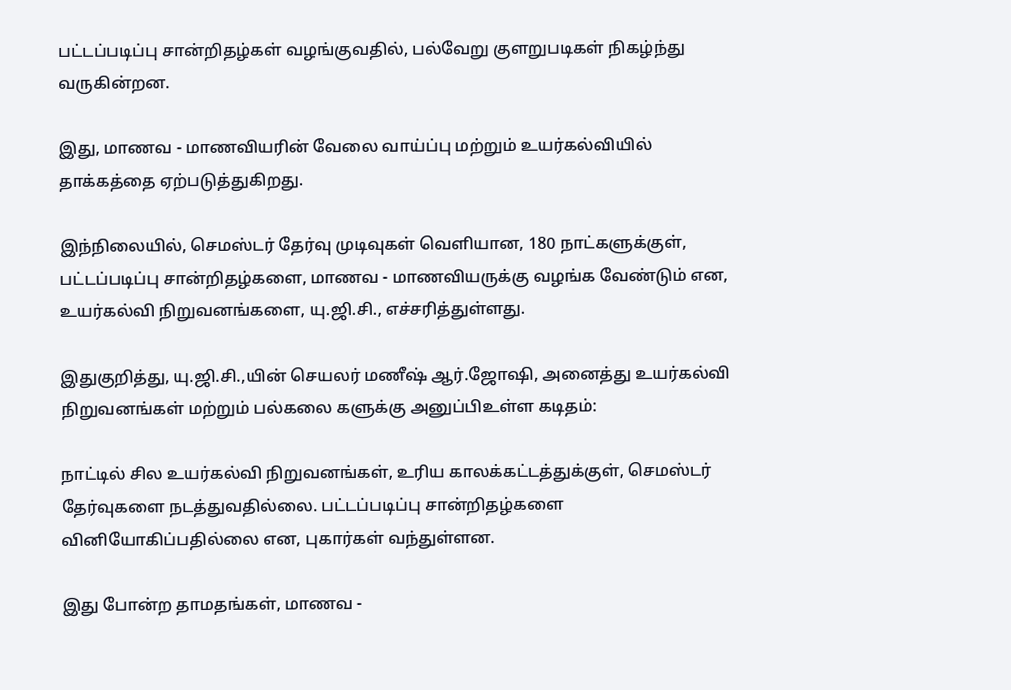பட்டப்படிப்பு சான்றிதழ்கள் வழங்குவதில், பல்வேறு குளறுபடிகள் நிகழ்ந்து வருகின்றன.

இது, மாணவ - மாணவியரின் வேலை வாய்ப்பு மற்றும் உயர்கல்வியில் தாக்கத்தை ஏற்படுத்துகிறது.

இந்நிலையில், செமஸ்டர் தேர்வு முடிவுகள் வெளியான, 180 நாட்களுக்குள், பட்டப்படிப்பு சான்றிதழ்களை, மாணவ - மாணவியருக்கு வழங்க வேண்டும் என, உயர்கல்வி நிறுவனங்களை, யு.ஜி.சி., எச்சரித்துள்ளது.

இதுகுறித்து, யு.ஜி.சி.,யின் செயலர் மணீஷ் ஆர்.ஜோஷி, அனைத்து உயர்கல்வி நிறுவனங்கள் மற்றும் பல்கலை களுக்கு அனுப்பிஉள்ள கடிதம்:

நாட்டில் சில உயர்கல்வி நிறுவனங்கள், உரிய காலக்கட்டத்துக்குள், செமஸ்டர் தேர்வுகளை நடத்துவதில்லை. பட்டப்படிப்பு சான்றிதழ்களை வினியோகிப்பதில்லை என, புகார்கள் வந்துள்ளன.

இது போன்ற தாமதங்கள், மாணவ -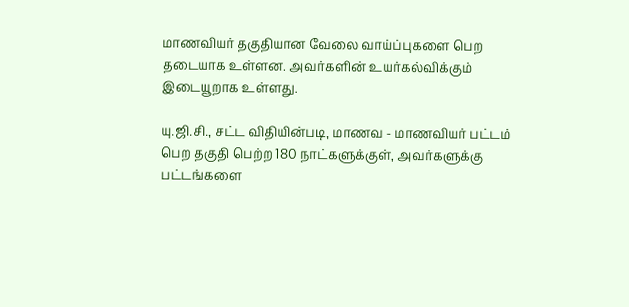மாணவியர் தகுதியான வேலை வாய்ப்புகளை பெற தடையாக உள்ளன. அவர்களின் உயர்கல்விக்கும் இடையூறாக உள்ளது.

யு.ஜி.சி., சட்ட விதியின்படி, மாணவ - மாணவியர் பட்டம் பெற தகுதி பெற்ற 180 நாட்களுக்குள், அவர்களுக்கு பட்டங்களை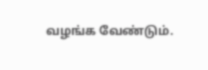வழங்க வேண்டும்.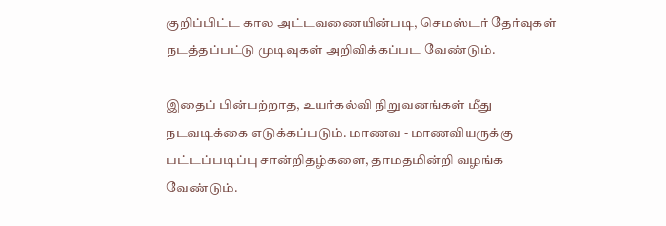குறிப்பிட்ட கால அட்டவணையின்படி, செமஸ்டர் தேர்வுகள் நடத்தப்பட்டு முடிவுகள் அறிவிக்கப்பட வேண்டும்.

இதைப் பின்பற்றாத, உயர்கல்வி நிறுவனங்கள் மீது நடவடிக்கை எடுக்கப்படும். மாணவ - மாணவியருக்கு பட்டப்படிப்பு சான்றிதழ்களை, தாமதமின்றி வழங்க வேண்டும்.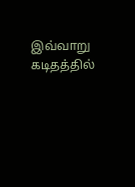இவ்வாறு கடிதத்தில்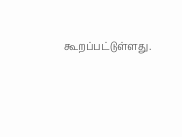கூறப்பட்டுள்ளது.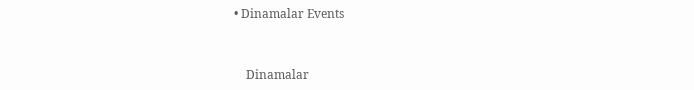• Dinamalar Events


    Dinamalar